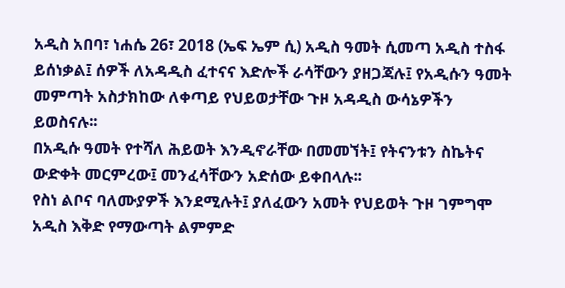አዲስ አበባ፣ ነሐሴ 26፣ 2018 (ኤፍ ኤም ሲ) አዲስ ዓመት ሲመጣ አዲስ ተስፋ ይሰነቃል፤ ሰዎች ለአዳዲስ ፈተናና እድሎች ራሳቸውን ያዘጋጃሉ፤ የአዲሱን ዓመት መምጣት አስታክከው ለቀጣይ የህይወታቸው ጉዞ አዳዲስ ውሳኔዎችን ይወስናሉ፡፡
በአዲሱ ዓመት የተሻለ ሕይወት እንዲኖራቸው በመመኘት፤ የትናንቱን ስኬትና ውድቀት መርምረው፤ መንፈሳቸውን አድሰው ይቀበላሉ፡፡
የስነ ልቦና ባለሙያዎች እንደሚሉት፤ ያለፈውን አመት የህይወት ጉዞ ገምግሞ አዲስ እቅድ የማውጣት ልምምድ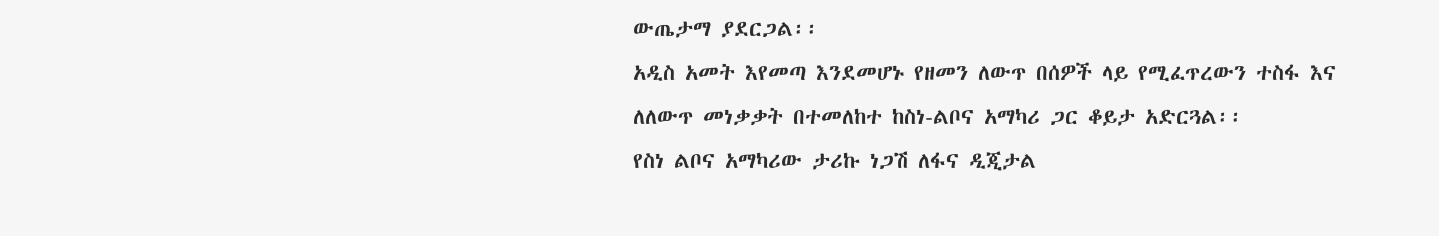ውጤታማ ያደርጋል፡፡
አዲስ አመት እየመጣ እንደመሆኑ የዘመን ለውጥ በሰዎች ላይ የሚፈጥረውን ተስፋ እና ለለውጥ መነቃቃት በተመለከተ ከስነ-ልቦና አማካሪ ጋር ቆይታ አድርጓል፡፡
የስነ ልቦና አማካሪው ታሪኩ ነጋሽ ለፋና ዲጂታል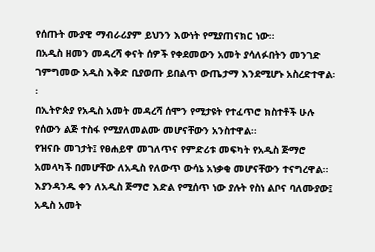የሰጡት ሙያዊ ማብራሪያም ይህንን እውነት የሚያጠናክር ነው፡፡
በአዲስ ዘመን መዳረሻ ቀናት ሰዎች የቀደመውን አመት ያሳለፉበትን መንገድ ገምግመው አዲስ እቅድ ቢያወጡ ይበልጥ ውጤታማ እንደሚሆኑ አስረድተዋል፡፡
በኢትዮጵያ የአዲስ አመት መዳረሻ ሰሞን የሚታዩት የተፈጥሮ ክስተቶች ሁሉ የሰውን ልጅ ተስፋ የሚያለመልሙ መሆናቸውን አንስተዋል፡፡
የዝናቡ መገታት፤ የፀሐይዋ መገለጥና የምድሪቱ መፍካት የአዲስ ጅማሮ አመላካች በመሆቸው ለአዲስ የለውጥ ውሳኔ አነቃቂ መሆናቸውን ተናግረዋል፡፡
እያንዳንዱ ቀን ለአዲስ ጅማሮ እድል የሚሰጥ ነው ያሉት የስነ ልቦና ባለሙያው፤ አዲስ አመት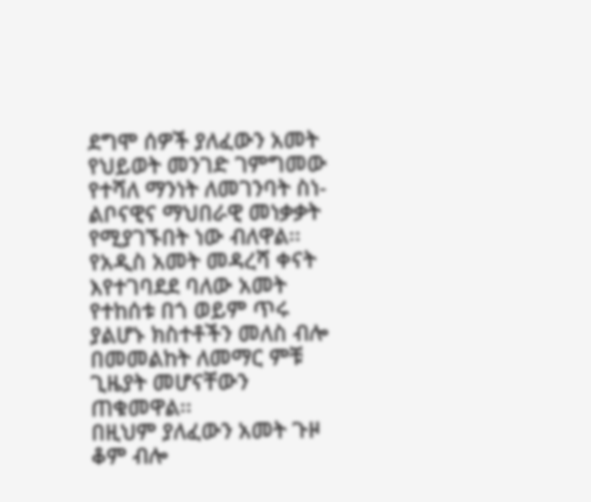ደግሞ ሰዎች ያለፈውን አመት የህይወት መንገድ ገምግመው የተሻለ ማንነት ለመገንባት ስነ-ልቦናዊና ማህበራዊ መነቃቃት የሚያገኙበት ነው ብለዋል፡፡
የአዲስ አመት መዳረሻ ቀናት እየተገባደደ ባለው አመት የተከሰቱ በጎ ወይም ጥሩ ያልሆኑ ክስተቶችን መለስ ብሎ በመመልከት ለመማር ምቹ ጊዜያት መሆናቸውን ጠቁመዋል፡፡
በዚህም ያለፈውን አመት ጉዞ ቆም ብሎ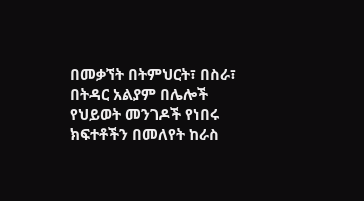በመቃኘት በትምህርት፣ በስራ፣ በትዳር አልያም በሌሎች የህይወት መንገዶች የነበሩ ክፍተቶችን በመለየት ከራስ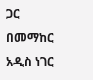ጋር በመማከር አዲስ ነገር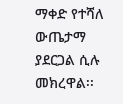ማቀድ የተሻለ ውጤታማ ያደርጋል ሲሉ መክረዋል፡፡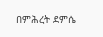በምሕረት ደምሴ